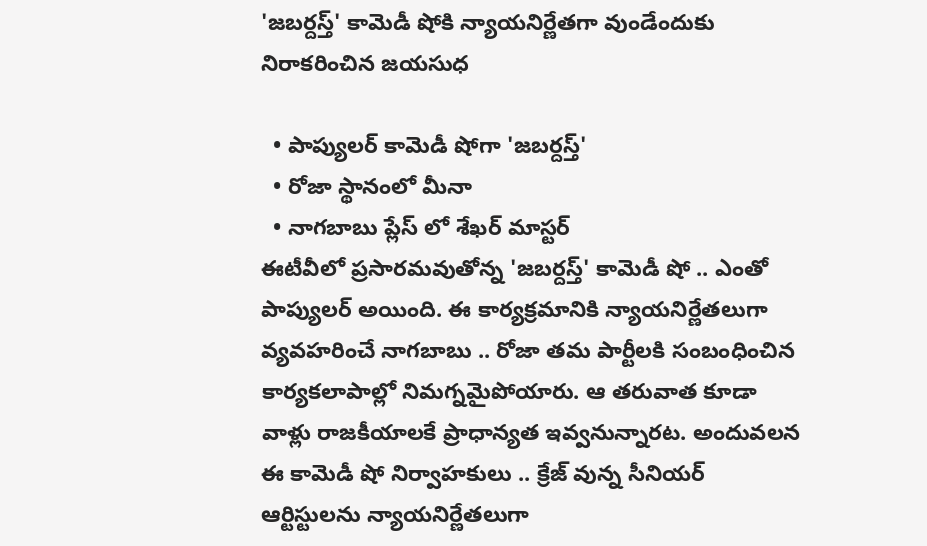'జబర్దస్త్' కామెడీ షోకి న్యాయనిర్ణేతగా వుండేందుకు నిరాకరించిన జయసుధ

  • పాప్యులర్ కామెడీ షోగా 'జబర్దస్త్'
  • రోజా స్థానంలో మీనా
  • నాగబాబు ప్లేస్ లో శేఖర్ మాస్టర్
ఈటీవీలో ప్రసారమవుతోన్న 'జబర్దస్త్' కామెడీ షో .. ఎంతో పాప్యులర్ అయింది. ఈ కార్యక్రమానికి న్యాయనిర్ణేతలుగా వ్యవహరించే నాగబాబు .. రోజా తమ పార్టీలకి సంబంధించిన కార్యకలాపాల్లో నిమగ్నమైపోయారు. ఆ తరువాత కూడా వాళ్లు రాజకీయాలకే ప్రాధాన్యత ఇవ్వనున్నారట. అందువలన ఈ కామెడీ షో నిర్వాహకులు .. క్రేజ్ వున్న సీనియర్ ఆర్టిస్టులను న్యాయనిర్ణేతలుగా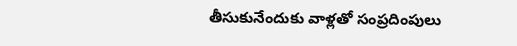తీసుకునేందుకు వాళ్లతో సంప్రదింపులు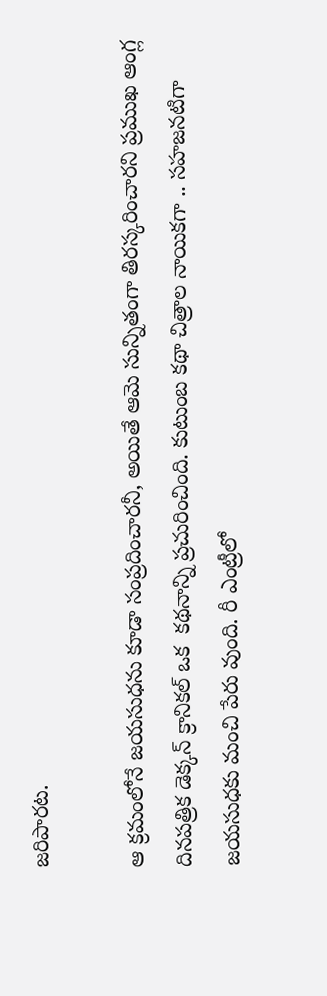జరిపారట.

ఆ క్రమంలోనే జయసుధను కూడా సంప్రదించారనీ, అయితే ఆమె సున్నితంగా తిరస్కరించారని ప్రముఖ ఆంగ్ల దినపత్రిక డెక్కన్ క్రానికల్ ఒక  కథనాన్ని ప్రచురించింది. కుటుంబ కథా చిత్రాల నాయికగా .. సహజనటిగా జయసుధకు మంచి పేరు వుంది. రీ ఎంట్రీలో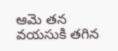ఆమె తన వయసుకి తగిన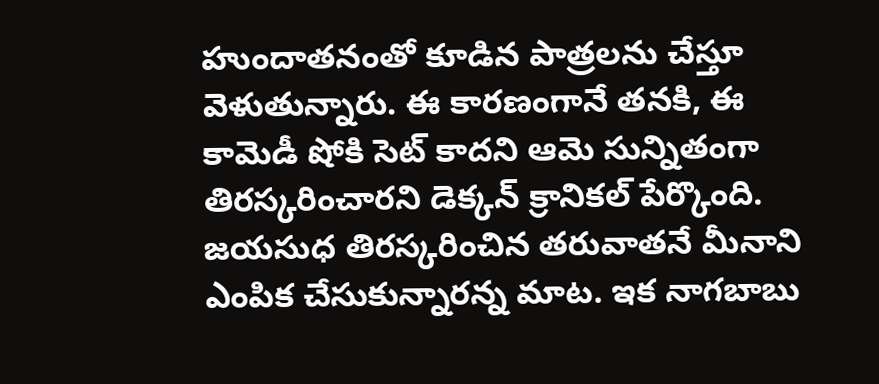హుందాతనంతో కూడిన పాత్రలను చేస్తూ వెళుతున్నారు. ఈ కారణంగానే తనకి, ఈ కామెడీ షోకి సెట్ కాదని ఆమె సున్నితంగా తిరస్కరించారని డెక్కన్ క్రానికల్ పేర్కొంది. జయసుధ తిరస్కరించిన తరువాతనే మీనాని ఎంపిక చేసుకున్నారన్న మాట. ఇక నాగబాబు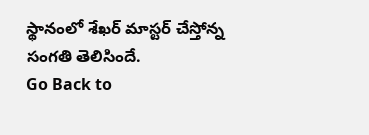స్థానంలో శేఖర్ మాస్టర్ చేస్తోన్న సంగతి తెలిసిందే.
Go Back to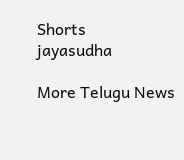Shorts
jayasudha

More Telugu News